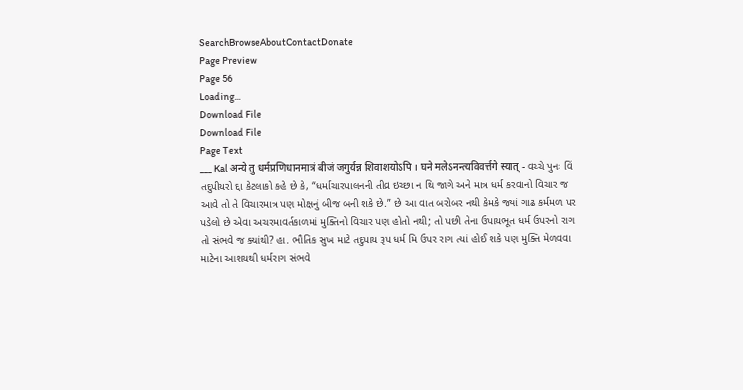SearchBrowseAboutContactDonate
Page Preview
Page 56
Loading...
Download File
Download File
Page Text
___ Kal अन्ये तु धर्मप्रणिधानमात्रं बीजं जगुर्यन्न शिवाशयोऽपि । घने मलेऽनन्त्यविवर्त्तगे स्यात् - વચ્ચે પુનઃ વિં તદુપીયરો દ્દા કેટલાકો કહે છે કે, “ધર્માચારપાલનની તીવ્ર ઇચ્છા ન થિ જાગે અને માત્ર ધર્મ કરવાનો વિચાર જ આવે તો તે વિચારમાત્ર પણ મોક્ષનું બીજ બની શકે છે.” છે આ વાત બરોબર નથી કેમકે જ્યાં ગાઢ કર્મમળ પર પડેલો છે એવા અચરમાવર્તકાળમાં મુક્તિનો વિચાર પણ હોતો નથી; તો પછી તેના ઉપાયભૂત ધર્મ ઉપરનો રાગ તો સંભવે જ ક્યાંથી? હા. ભૌતિક સુખ માટે તદુપાય રૂપ ધર્મ મિ ઉપર રાગ ત્યાં હોઈ શકે પણ મુક્તિ મેળવવા માટેના આશયથી ધર્મરાગ સંભવે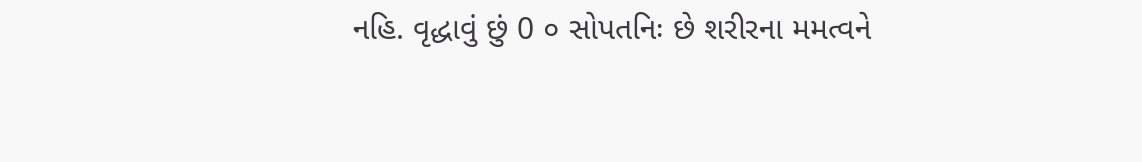નહિ. વૃદ્ધાવું છું 0 ૦ સોપતનિઃ છે શરીરના મમત્વને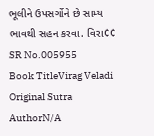ભૂલીને ઉપસર્ગોને છે સામ્ય ભાવથી સહન કરવા. વિરા¢¢
SR No.005955
Book TitleVirag Veladi
Original Sutra AuthorN/A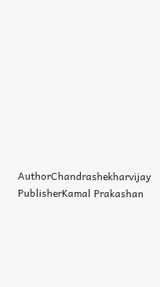AuthorChandrashekharvijay
PublisherKamal Prakashan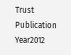Trust
Publication Year2012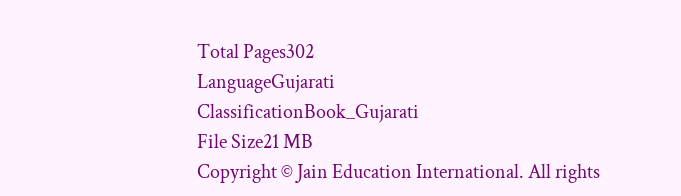Total Pages302
LanguageGujarati
ClassificationBook_Gujarati
File Size21 MB
Copyright © Jain Education International. All rights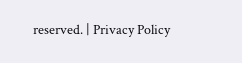reserved. | Privacy Policy